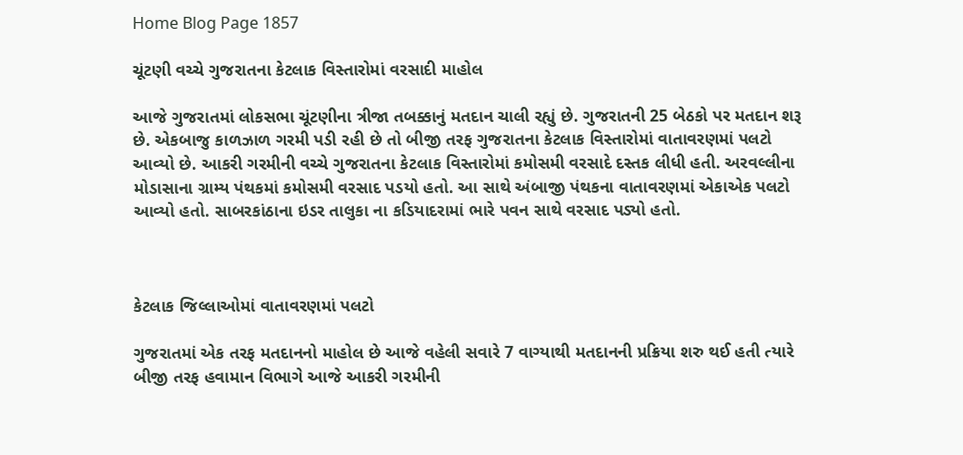Home Blog Page 1857

ચૂંટણી વચ્ચે ગુજરાતના કેટલાક વિસ્તારોમાં વરસાદી માહોલ

આજે ગુજરાતમાં લોકસભા ચૂંટણીના ત્રીજા તબક્કાનું મતદાન ચાલી રહ્યું છે. ગુજરાતની 25 બેઠકો પર મતદાન શરૂ છે. એકબાજુ કાળઝાળ ગરમી પડી રહી છે તો બીજી તરફ ગુજરાતના કેટલાક વિસ્તારોમાં વાતાવરણમાં પલટો આવ્યો છે. આકરી ગરમીની વચ્ચે ગુજરાતના કેટલાક વિસ્તારોમાં કમોસમી વરસાદે દસ્તક લીધી હતી. અરવલ્લીના મોડાસાના ગ્રામ્ય પંથકમાં કમોસમી વરસાદ પડયો હતો. આ સાથે અંબાજી પંથકના વાતાવરણમાં એકાએક પલટો આવ્યો હતો. સાબરકાંઠાના ઇડર તાલુકા ના કડિયાદરામાં ભારે પવન સાથે વરસાદ પડ્યો હતો.



કેટલાક જિલ્લાઓમાં વાતાવરણમાં પલટો

ગુજરાતમાં એક તરફ મતદાનનો માહોલ છે આજે વહેલી સવારે 7 વાગ્યાથી મતદાનની પ્રક્રિયા શરુ થઈ હતી ત્યારે બીજી તરફ હવામાન વિભાગે આજે આકરી ગરમીની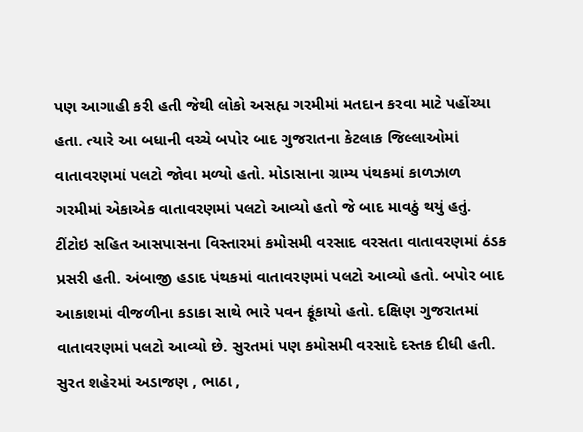પણ આગાહી કરી હતી જેથી લોકો અસહ્ય ગરમીમાં મતદાન કરવા માટે પહોંચ્યા હતા. ત્યારે આ બધાની વચ્ચે બપોર બાદ ગુજરાતના કેટલાક જિલ્લાઓમાં વાતાવરણમાં પલટો જોવા મળ્યો હતો. મોડાસાના ગ્રામ્ય પંથકમાં કાળઝાળ ગરમીમાં એકાએક વાતાવરણમાં પલટો આવ્યો હતો જે બાદ માવઠું થયું હતું. ટીંટોઇ સહિત આસપાસના વિસ્તારમાં કમોસમી વરસાદ વરસતા વાતાવરણમાં ઠંડક પ્રસરી હતી. અંબાજી હડાદ પંથકમાં વાતાવરણમાં પલટો આવ્યો હતો. બપોર બાદ આકાશમાં વીજળીના કડાકા સાથે ભારે પવન ફૂંકાયો હતો. દક્ષિણ ગુજરાતમાં વાતાવરણમાં પલટો આવ્યો છે. સુરતમાં પણ કમોસમી વરસાદે દસ્તક દીધી હતી. સુરત શહેરમાં અડાજણ , ભાઠા ,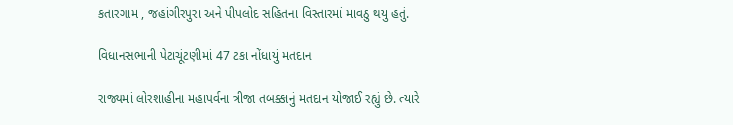કતારગામ , જહાંગીરપુરા અને પીપલોદ સહિતના વિસ્તારમાં માવઠુ થયુ હતું.

વિધાનસભાની પેટાચૂંટણીમાં 47 ટકા નોંધાયું મતદાન

રાજ્યમાં લોરશાહીના મહાપર્વના ત્રીજા તબક્કાનું મતદાન યોજાઈ રહ્યું છે. ત્યારે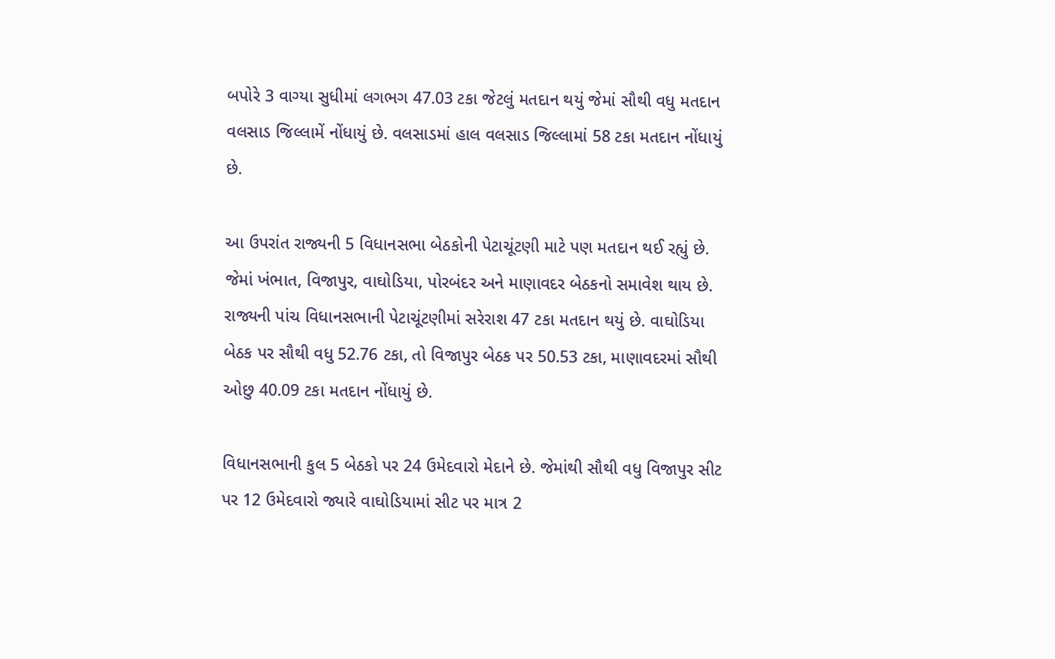બપોરે 3 વાગ્યા સુધીમાં લગભગ 47.03 ટકા જેટલું મતદાન થયું જેમાં સૌથી વધુ મતદાન વલસાડ જિલ્લામેં નોંધાયું છે. વલસાડમાં હાલ વલસાડ જિલ્લામાં 58 ટકા મતદાન નોંધાયું છે.

આ ઉપરાંત રાજ્યની 5 વિધાનસભા બેઠકોની પેટાચૂંટણી માટે પણ મતદાન થઈ રહ્યું છે. જેમાં ખંભાત, વિજાપુર, વાઘોડિયા, પોરબંદર અને માણાવદર બેઠકનો સમાવેશ થાય છે. રાજ્યની પાંચ વિધાનસભાની પેટાચૂંટણીમાં સરેરાશ 47 ટકા મતદાન થયું છે. વાઘોડિયા બેઠક પર સૌથી વધુ 52.76 ટકા, તો વિજાપુર બેઠક પર 50.53 ટકા, માણાવદરમાં સૌથી ઓછુ 40.09 ટકા મતદાન નોંધાયું છે.

વિધાનસભાની કુલ 5 બેઠકો પર 24 ઉમેદવારો મેદાને છે. જેમાંથી સૌથી વધુ વિજાપુર સીટ પર 12 ઉમેદવારો જ્યારે વાઘોડિયામાં સીટ પર માત્ર 2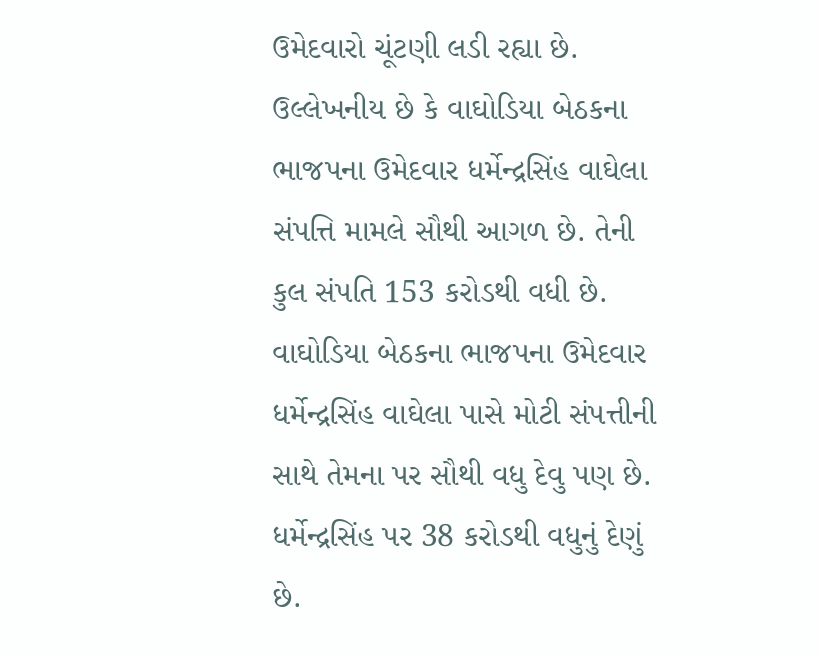ઉમેદવારો ચૂંટણી લડી રહ્યા છે. ઉલ્લેખનીય છે કે વાઘોડિયા બેઠકના ભાજપના ઉમેદવાર ધર્મેન્દ્રસિંહ વાઘેલા સંપત્તિ મામલે સૌથી આગળ છે. તેની કુલ સંપતિ 153 કરોડથી વધી છે. વાઘોડિયા બેઠકના ભાજપના ઉમેદવાર ધર્મેન્દ્રસિંહ વાઘેલા પાસે મોટી સંપત્તીની સાથે તેમના પર સૌથી વધુ દેવુ પણ છે. ધર્મેન્દ્રસિંહ પર 38 કરોડથી વધુનું દેણું છે.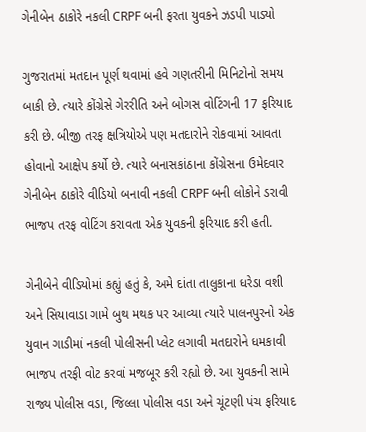ગેનીબેન ઠાકોરે નકલી CRPF બની ફરતા યુવકને ઝડપી પાડ્યો

ગુજરાતમાં મતદાન પૂર્ણ થવામાં હવે ગણતરીની મિનિટોનો સમય બાકી છે. ત્યારે કોંગ્રેસે ગેરરીતિ અને બોગસ વોટિંગની 17 ફરિયાદ કરી છે. બીજી તરફ ક્ષત્રિયોએ પણ મતદારોને રોકવામાં આવતા હોવાનો આક્ષેપ કર્યો છે. ત્યારે બનાસકાંઠાના કોંગ્રેસના ઉમેદવાર ગેનીબેન ઠાકોરે વીડિયો બનાવી નકલી CRPF બની લોકોને ડરાવી ભાજપ તરફ વોટિંગ કરાવતા એક યુવકની ફરિયાદ કરી હતી.

ગેનીબેને વીડિયોમાં કહ્યું હતું કે, અમે દાંતા તાલુકાના ધરેડા વશી અને સિયાવાડા ગામે બુથ મથક પર આવ્યા ત્યારે પાલનપુરનો એક યુવાન ગાડીમાં નકલી પોલીસની પ્લેટ લગાવી મતદારોને ધમકાવી ભાજપ તરફી વોટ કરવાં મજબૂર કરી રહ્યો છે. આ યુવકની સામે રાજ્ય પોલીસ વડા, જિલ્લા પોલીસ વડા અને ચૂંટણી પંચ ફરિયાદ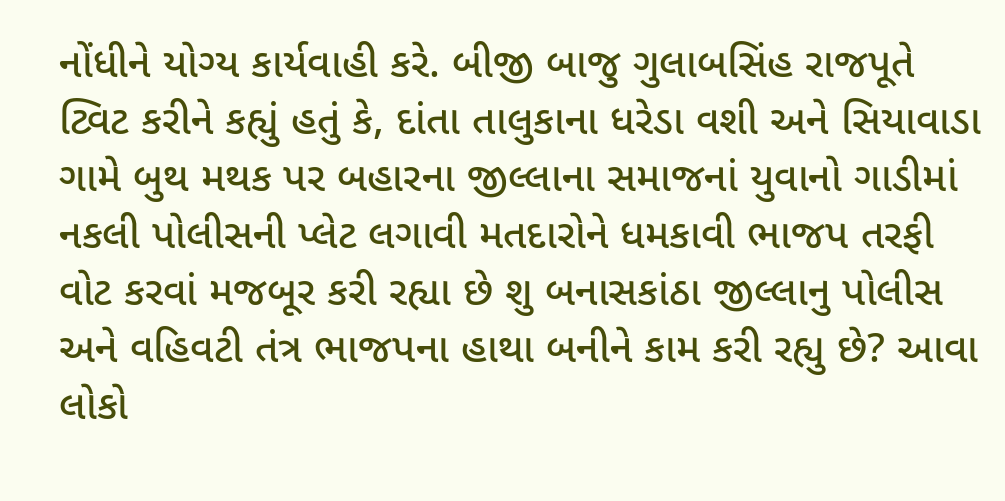નોંધીને યોગ્ય કાર્યવાહી કરે. બીજી બાજુ ગુલાબસિંહ રાજપૂતે ટ્વિટ કરીને કહ્યું હતું કે, દાંતા તાલુકાના ધરેડા વશી અને સિયાવાડા ગામે બુથ મથક પર બહારના જીલ્લાના સમાજનાં યુવાનો ગાડીમાં નકલી પોલીસની પ્લેટ લગાવી મતદારોને ધમકાવી ભાજપ તરફી વોટ કરવાં મજબૂર કરી રહ્યા છે શુ બનાસકાંઠા જીલ્લાનુ પોલીસ અને વહિવટી તંત્ર ભાજપના હાથા બનીને કામ કરી રહ્યુ છે? આવા લોકો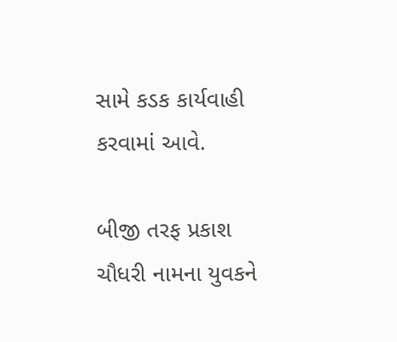સામે કડક કાર્યવાહી કરવામાં આવે.

બીજી તરફ પ્રકાશ ચૌધરી નામના યુવકને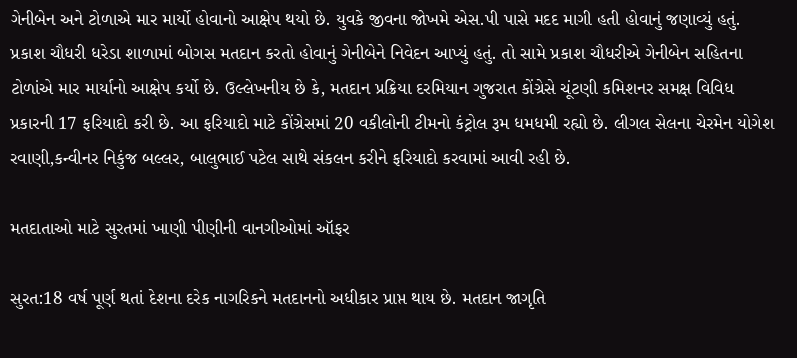ગેનીબેન અને ટોળાએ માર માર્યો હોવાનો આક્ષેપ થયો છે. યુવકે જીવના જોખમે એસ.પી પાસે મદદ માગી હતી હોવાનું જણાવ્યું હતું. પ્રકાશ ચૌધરી ધરેડા શાળામાં બોગસ મતદાન કરતો હોવાનું ગેનીબેને નિવેદન આપ્યું હતું. તો સામે પ્રકાશ ચૌધરીએ ગેનીબેન સહિતના ટોળાંએ માર માર્યાનો આક્ષેપ કર્યો છે. ઉલ્લેખનીય છે કે, મતદાન પ્રક્રિયા દરમિયાન ગુજરાત કોંગ્રેસે ચૂંટણી કમિશનર સમક્ષ વિવિધ પ્રકારની 17 ફરિયાદો કરી છે. આ ફરિયાદો માટે કોંગ્રેસમાં 20 વકીલોની ટીમનો કંટ્રોલ રૂમ ધમધમી રહ્યો છે. લીગલ સેલના ચેરમેન યોગેશ રવાણી,કન્વીનર નિકુંજ બલ્લર, બાલુભાઈ પટેલ સાથે સંકલન કરીને ફરિયાદો કરવામાં આવી રહી છે.

મતદાતાઓ માટે સુરતમાં ખાણી પીણીની વાનગીઓમાં ઑફર

સુરત:18 વર્ષ પૂર્ણ થતાં દેશના દરેક નાગરિકને મતદાનનો અધીકાર પ્રાપ્ત થાય છે. મતદાન જાગૃતિ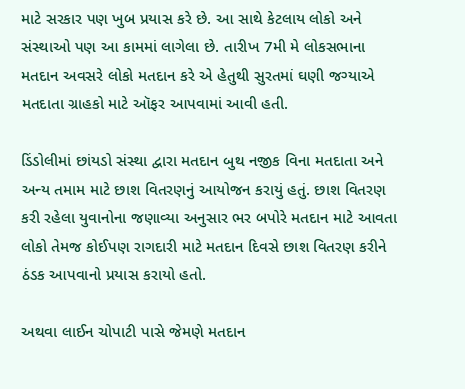માટે સરકાર પણ ખુબ પ્રયાસ કરે છે. આ સાથે કેટલાય લોકો અને સંસ્થાઓ પણ આ કામમાં લાગેલા છે. તારીખ 7મી મે લોકસભાના મતદાન અવસરે લોકો મતદાન કરે એ હેતુથી સુરતમાં ઘણી જગ્યાએ મતદાતા ગ્રાહકો માટે ઑફર આપવામાં આવી હતી.

ડિંડોલીમાં છાંયડો સંસ્થા દ્વારા મતદાન બુથ નજીક વિના મતદાતા અને અન્ય તમામ માટે છાશ વિતરણનું આયોજન કરાયું હતું. છાશ વિતરણ કરી રહેલા યુવાનોના જણાવ્યા અનુસાર ભર બપોરે મતદાન માટે આવતા લોકો તેમજ કોઈપણ રાગદારી માટે મતદાન દિવસે છાશ વિતરણ કરીને ઠંડક આપવાનો પ્રયાસ કરાયો હતો.

અથવા લાઈન ચોપાટી પાસે જેમણે મતદાન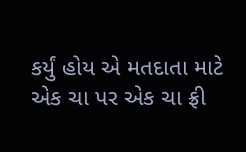કર્યું હોય એ મતદાતા માટે એક ચા પર એક ચા ફ્રી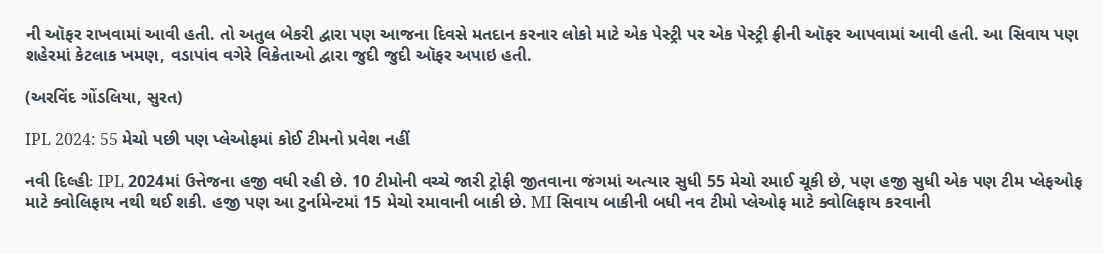ની ઑફર રાખવામાં આવી હતી. તો અતુલ બેકરી દ્વારા પણ આજના દિવસે મતદાન કરનાર લોકો માટે એક પેસ્ટ્રી પર એક પેસ્ટ્રી ફ્રીની ઑફર આપવામાં આવી હતી. આ સિવાય પણ શહેરમાં કેટલાક ખમણ, વડાપાંવ વગેરે વિક્રેતાઓ દ્વારા જુદી જુદી ઑફર અપાઇ હતી.

(અરવિંદ ગોંડલિયા, સુરત)

IPL 2024: 55 મેચો પછી પણ પ્લેઓફમાં કોઈ ટીમનો પ્રવેશ નહીં

નવી દિલ્હીઃ IPL 2024માં ઉત્તેજના હજી વધી રહી છે. 10 ટીમોની વચ્ચે જારી ટ્રોફી જીતવાના જંગમાં અત્યાર સુધી 55 મેચો રમાઈ ચૂકી છે, પણ હજી સુધી એક પણ ટીમ પ્લેફઓફ માટે ક્વોલિફાય નથી થઈ શકી. હજી પણ આ ટુર્નામેન્ટમાં 15 મેચો રમાવાની બાકી છે. MI સિવાય બાકીની બધી નવ ટીમો પ્લેઓફ માટે ક્વોલિફાય કરવાની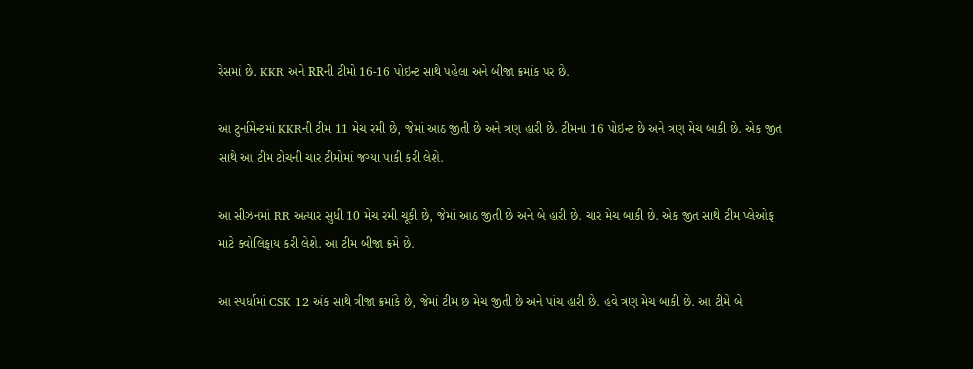રેસમાં છે. KKR અને RRની ટીમો 16-16 પોઇન્ટ સાથે પહેલા અને બીજા ક્રમાંક પર છે.

આ ટુર્નામેન્ટમાં KKRની ટીમ 11 મેચ રમી છે, જેમાં આઠ જીતી છે અને ત્રણ હારી છે. ટીમના 16 પોઇન્ટ છે અને ત્રણ મેચ બાકી છે. એક જીત સાથે આ ટીમ ટોચની ચાર ટીમોમાં જગ્યા પાકી કરી લેશે.

આ સીઝનમાં RR અત્યાર સુધી 10 મેચ રમી ચૂકી છે, જેમાં આઠ જીતી છે અને બે હારી છે. ચાર મેચ બાકી છે. એક જીત સાથે ટીમ પ્લેઓફ માટે ક્વોલિફાય કરી લેશે. આ ટીમ બીજા ક્રમે છે.

આ સ્પર્ધામાં CSK 12 અંક સાથે ત્રીજા ક્રમાંકે છે, જેમાં ટીમ છ મેચ જીતી છે અને પાંચ હારી છે. હવે ત્રણ મેચ બાકી છે. આ ટીમે બે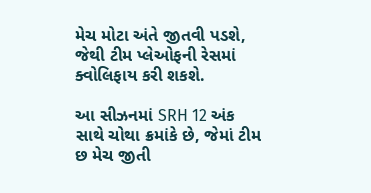મેચ મોટા અંતે જીતવી પડશે, જેથી ટીમ પ્લેઓફની રેસમાં ક્વોલિફાય કરી શકશે.

આ સીઝનમાં SRH 12 અંક સાથે ચોથા ક્રમાંકે છે, જેમાં ટીમ છ મેચ જીતી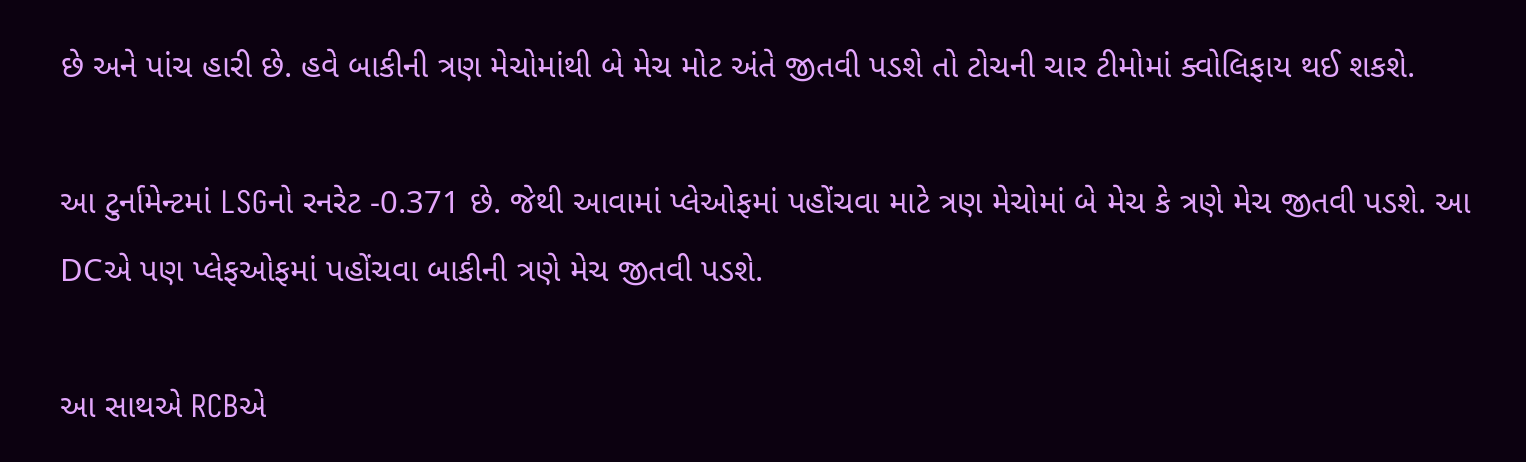છે અને પાંચ હારી છે. હવે બાકીની ત્રણ મેચોમાંથી બે મેચ મોટ અંતે જીતવી પડશે તો ટોચની ચાર ટીમોમાં ક્વોલિફાય થઈ શકશે.

આ ટુર્નામેન્ટમાં LSGનો રનરેટ -0.371 છે. જેથી આવામાં પ્લેઓફમાં પહોંચવા માટે ત્રણ મેચોમાં બે મેચ કે ત્રણે મેચ જીતવી પડશે. આ DCએ પણ પ્લેફઓફમાં પહોંચવા બાકીની ત્રણે મેચ જીતવી પડશે.

આ સાથએ RCBએ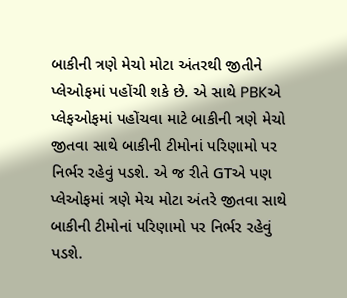બાકીની ત્રણે મેચો મોટા અંતરથી જીતીને પ્લેઓફમાં પહોંચી શકે છે. એ સાથે PBKએ પ્લેફઓફમાં પહોંચવા માટે બાકીની ત્રણે મેચો જીતવા સાથે બાકીની ટીમોનાં પરિણામો પર નિર્ભર રહેવું પડશે. એ જ રીતે GTએ પણ પ્લેઓફમાં ત્રણે મેચ મોટા અંતરે જીતવા સાથે બાકીની ટીમોનાં પરિણામો પર નિર્ભર રહેવું પડશે.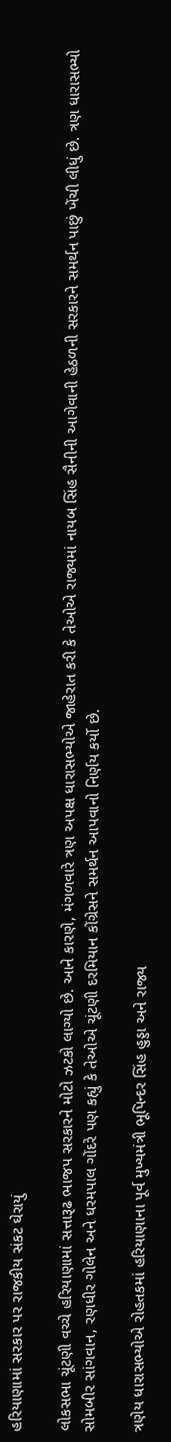હરિયાણામાં સરકાર પર રાજકીય સંકટ ઘેરાયું

લોકસભા ચૂંટણી વચ્ચે હરિયાણામાં સત્તારૂઢ ભાજપ સરકારને મોટો ઝટકો લાગ્યો છે. આને કારણે, મંગળવારે ત્રણ અપક્ષ ધારાસભ્યોએ જાહેરાત કરી કે તેઓએ રાજ્યમાં નાયબ સિંહ સૈનીની આગેવાની હેઠળની સરકારને સમર્થન પાછું ખેંચી લીધું છે. ત્રણ ધારાસભ્યો સોમબીર સાંગવાન, રણધીર ગોલેન અને ધરમપાલ ગોંદરે પણ કહ્યું કે તેઓએ ચૂંટણી દરમિયાન કોંગ્રેસને સમર્થન આપવાનો નિર્ણય કર્યો છે.

ત્રણેય ધારાસભ્યોએ રોહતકમાં હરિયાણાના પૂર્વ મુખ્યમંત્રી ભૂપિન્દર સિંહ હુડ્ડા અને રાજ્ય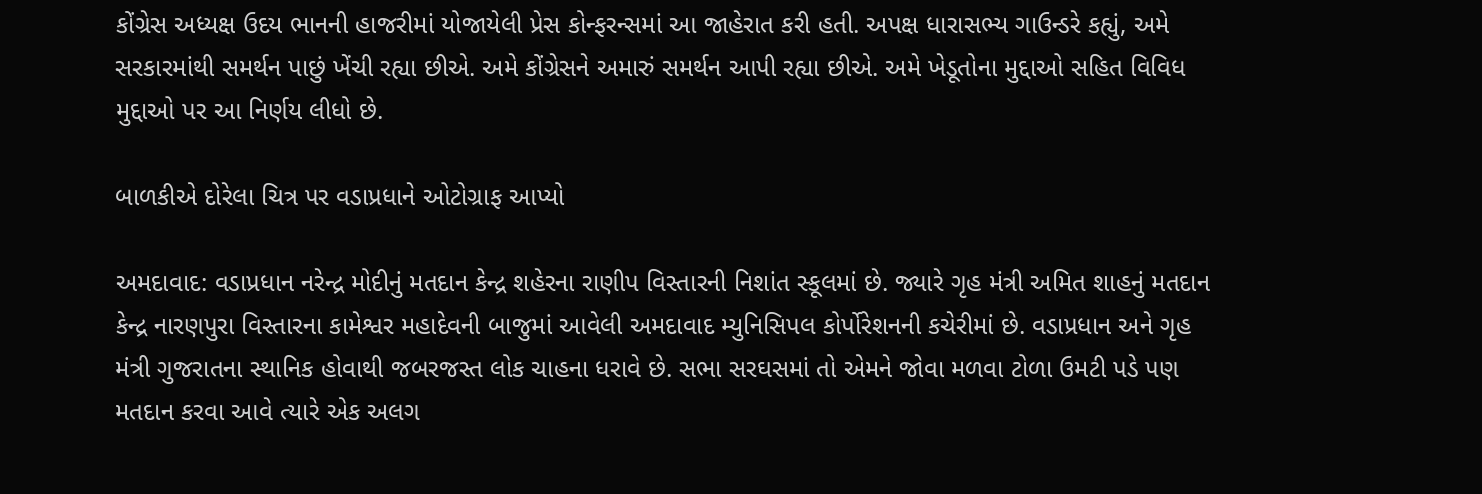કોંગ્રેસ અધ્યક્ષ ઉદય ભાનની હાજરીમાં યોજાયેલી પ્રેસ કોન્ફરન્સમાં આ જાહેરાત કરી હતી. અપક્ષ ધારાસભ્ય ગાઉન્ડરે કહ્યું, અમે સરકારમાંથી સમર્થન પાછું ખેંચી રહ્યા છીએ. અમે કોંગ્રેસને અમારું સમર્થન આપી રહ્યા છીએ. અમે ખેડૂતોના મુદ્દાઓ સહિત વિવિધ મુદ્દાઓ પર આ નિર્ણય લીધો છે.

બાળકીએ દોરેલા ચિત્ર પર વડાપ્રધાને ઓટોગ્રાફ આપ્યો

અમદાવાદ: વડાપ્રધાન નરેન્દ્ર મોદીનું મતદાન કેન્દ્ર શહેરના રાણીપ વિસ્તારની નિશાંત સ્કૂલમાં છે. જ્યારે ગૃહ મંત્રી અમિત શાહનું મતદાન કેન્દ્ર નારણપુરા વિસ્તારના કામેશ્વર મહાદેવની બાજુમાં આવેલી અમદાવાદ મ્યુનિસિપલ કોર્પોરેશનની કચેરીમાં છે. વડાપ્રધાન અને ગૃહ મંત્રી ગુજરાતના સ્થાનિક હોવાથી જબરજસ્ત લોક ચાહના ધરાવે છે. સભા સરઘસમાં તો એમને જોવા મળવા ટોળા ઉમટી પડે પણ મતદાન કરવા આવે ત્યારે એક અલગ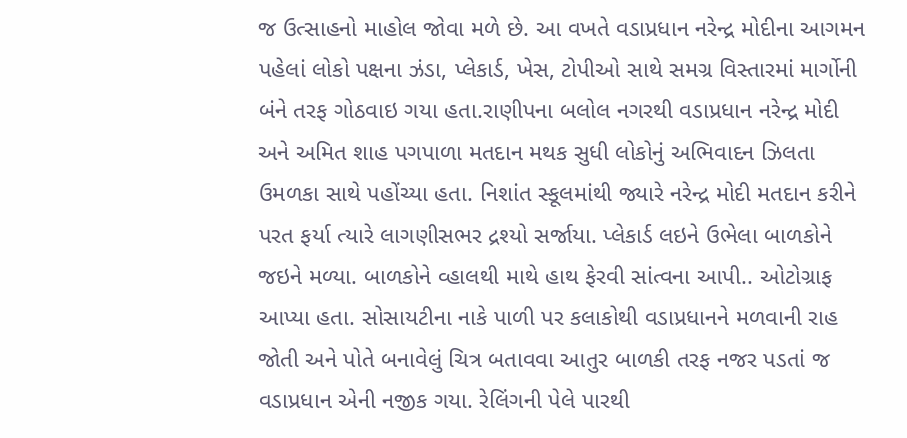જ ઉત્સાહનો માહોલ જોવા મળે છે. આ વખતે વડાપ્રધાન નરેન્દ્ર મોદીના આગમન પહેલાં લોકો પક્ષના ઝંડા, પ્લેકાર્ડ, ખેસ, ટોપીઓ સાથે સમગ્ર વિસ્તારમાં માર્ગોની બંને તરફ ગોઠવાઇ ગયા હતા.રાણીપના બલોલ નગરથી વડાપ્રધાન નરેન્દ્ર મોદી અને અમિત શાહ પગપાળા મતદાન મથક સુધી લોકોનું અભિવાદન ઝિલતા ઉમળકા સાથે પહોંચ્યા હતા. નિશાંત સ્કૂલમાંથી જ્યારે નરેન્દ્ર મોદી મતદાન કરીને પરત ફર્યા ત્યારે લાગણીસભર દ્રશ્યો સર્જાયા. પ્લેકાર્ડ લઇને ઉભેલા બાળકોને જઇને મળ્યા. બાળકોને વ્હાલથી માથે હાથ ફેરવી સાંત્વના આપી.. ઓટોગ્રાફ આપ્યા હતા. સોસાયટીના નાકે પાળી પર કલાકોથી વડાપ્રધાનને મળવાની રાહ જોતી અને પોતે બનાવેલું ચિત્ર બતાવવા આતુર બાળકી તરફ નજર પડતાં જ વડાપ્રધાન એની નજીક ગયા. રેલિંગની પેલે પારથી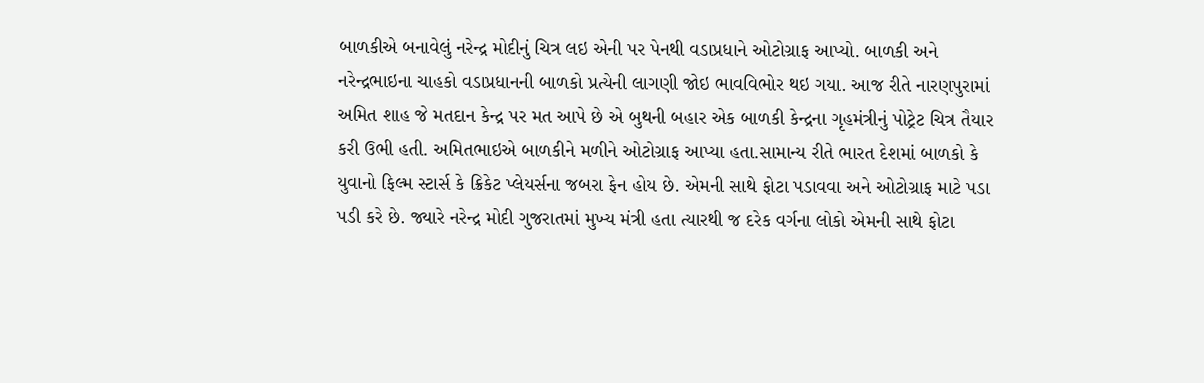બાળકીએ બનાવેલું નરેન્દ્ર મોદીનું ચિત્ર લઇ એની પર પેનથી વડાપ્રધાને ઓટોગ્રાફ આપ્યો. બાળકી અને નરેન્દ્રભાઇના ચાહકો વડાપ્રધાનની બાળકો પ્રત્યેની લાગણી જોઇ ભાવવિભોર થઇ ગયા. આજ રીતે નારણપુરામાં અમિત શાહ જે મતદાન કેન્દ્ર પર મત આપે છે એ બુથની બહાર એક બાળકી કેન્દ્રના ગૃહમંત્રીનું પોટ્રેટ ચિત્ર તૈયાર કરી ઉભી હતી. અમિતભાઇએ બાળકીને મળીને ઓટોગ્રાફ આપ્યા હતા.સામાન્ય રીતે ભારત દેશમાં બાળકો કે યુવાનો ફિલ્મ સ્ટાર્સ કે ક્રિકેટ પ્લેયર્સના જબરા ફેન હોય છે. એમની સાથે ફોટા પડાવવા અને ઓટોગ્રાફ માટે પડા પડી કરે છે. જ્યારે નરેન્દ્ર મોદી ગુજરાતમાં મુખ્ય મંત્રી હતા ત્યારથી જ દરેક વર્ગના લોકો એમની સાથે ફોટા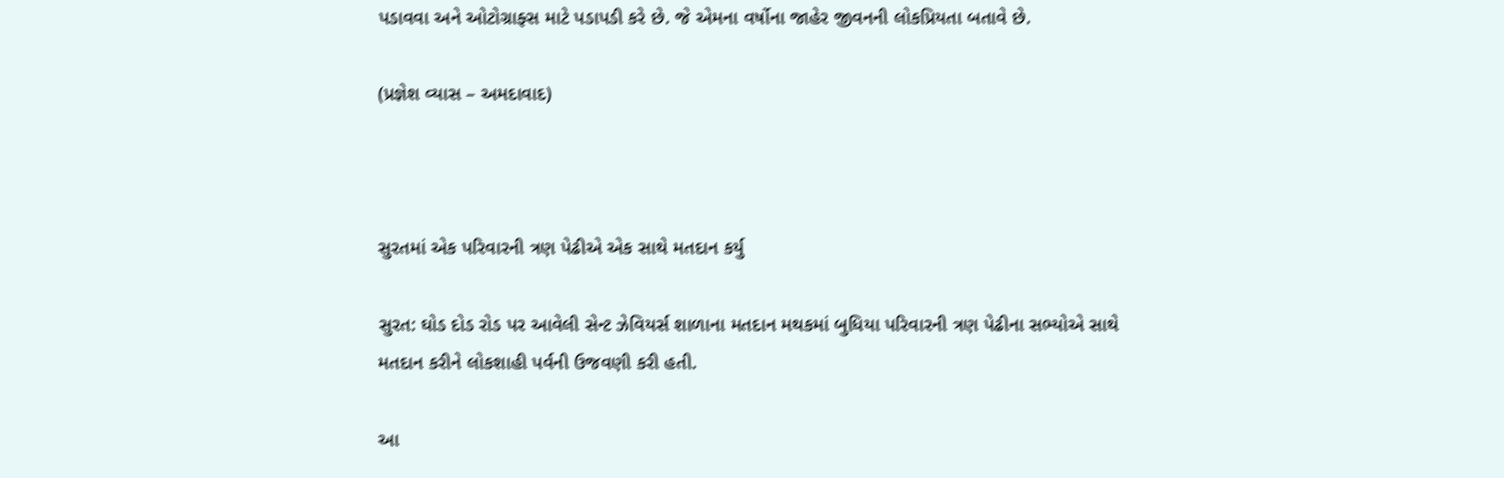પડાવવા અને ઓટોગ્રાફ્સ માટે પડાપડી કરે છે. જે એમના વર્ષોના જાહેર જીવનની લોકપ્રિયતા બતાવે છે.

(પ્રજ્ઞેશ વ્યાસ – અમદાવાદ)



સુરતમાં એક પરિવારની ત્રણ પેઢીએ એક સાથે મતદાન કર્યુ

સુરત: ઘોડ દોડ રોડ પર આવેલી સેન્ટ ઝેવિયર્સ શાળાના મતદાન મથકમાં બુધિયા પરિવારની ત્રણ પેઢીના સભ્યોએ સાથે મતદાન કરીને લોકશાહી પર્વની ઉજવણી કરી હતી.

આ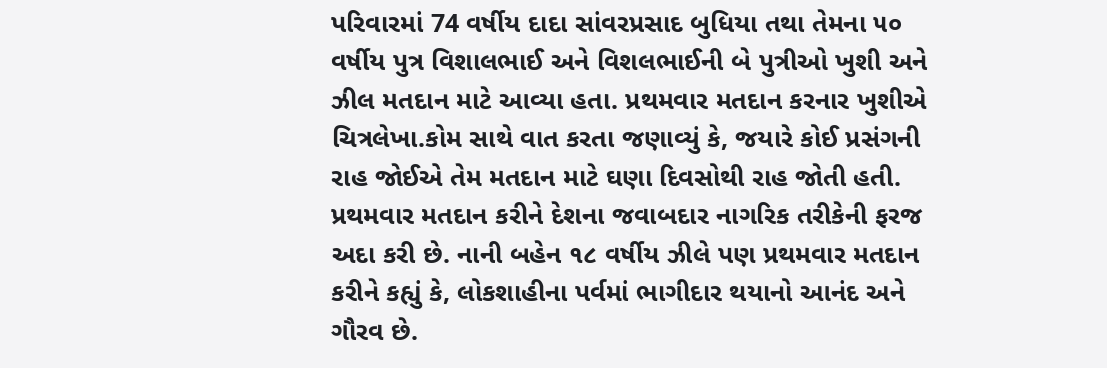પરિવારમાં 74 વર્ષીય દાદા સાંવરપ્રસાદ બુધિયા તથા તેમના ૫૦ વર્ષીય પુત્ર વિશાલભાઈ અને વિશલભાઈની બે પુત્રીઓ ખુશી અને ઝીલ મતદાન માટે આવ્યા હતા. પ્રથમવાર મતદાન કરનાર ખુશીએ ચિત્રલેખા.કોમ સાથે વાત કરતા જણાવ્યું કે, જયારે કોઈ પ્રસંગની રાહ જોઈએ તેમ મતદાન માટે ઘણા દિવસોથી રાહ જોતી હતી. પ્રથમવાર મતદાન કરીને દેશના જવાબદાર નાગરિક તરીકેની ફરજ અદા કરી છે. નાની બહેન ૧૮ વર્ષીય ઝીલે પણ પ્રથમવાર મતદાન કરીને કહ્યું કે, લોકશાહીના પર્વમાં ભાગીદાર થયાનો આનંદ અને ગૌરવ છે.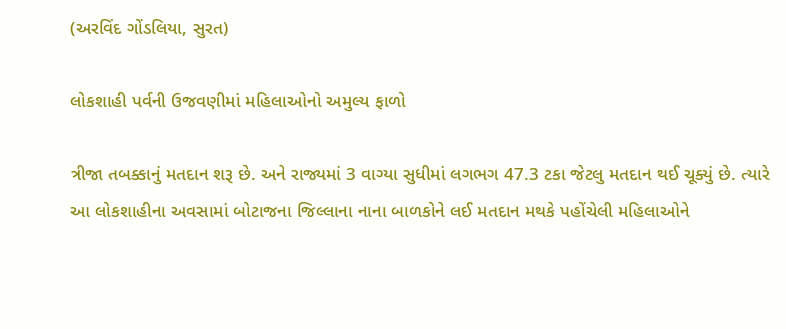(અરવિંદ ગોંડલિયા, સુરત)

લોકશાહી પર્વની ઉજવણીમાં મહિલાઓનો અમુલ્ય ફાળો

ત્રીજા તબક્કાનું મતદાન શરૂ છે. અને રાજ્યમાં 3 વાગ્યા સુધીમાં લગભગ 47.3 ટકા જેટલુ મતદાન થઈ ચૂક્યું છે. ત્યારે આ લોકશાહીના અવસામાં બોટાજના જિલ્લાના નાના બાળકોને લઈ મતદાન મથકે પહોંચેલી મહિલાઓને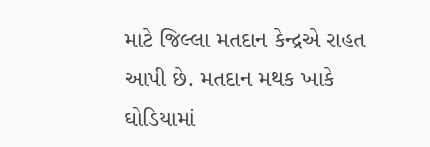માટે જિલ્લા મતદાન કેન્દ્રએ રાહત આપી છે. મતદાન મથક ખાકે ઘોડિયામાં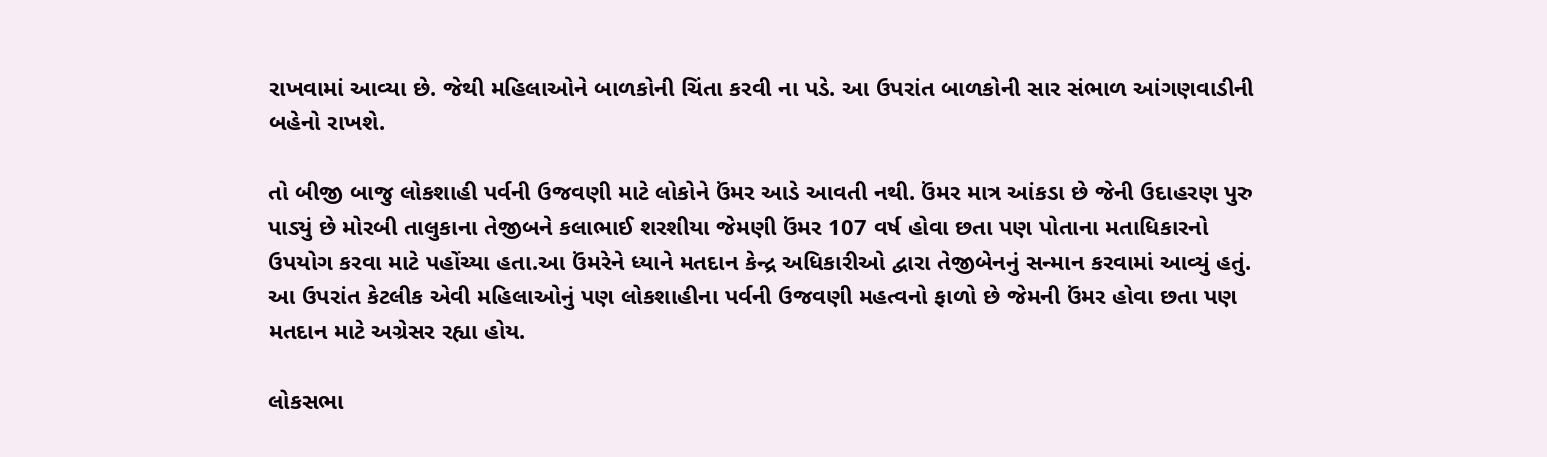રાખવામાં આવ્યા છે. જેથી મહિલાઓને બાળકોની ચિંતા કરવી ના પડે. આ ઉપરાંત બાળકોની સાર સંભાળ આંગણવાડીની બહેનો રાખશે.

તો બીજી બાજુ લોકશાહી પર્વની ઉજવણી માટે લોકોને ઉંમર આડે આવતી નથી. ઉંમર માત્ર આંકડા છે જેની ઉદાહરણ પુરુ પાડ્યું છે મોરબી તાલુકાના તેજીબને કલાભાઈ શરશીયા જેમણી ઉંમર 107 વર્ષ હોવા છતા પણ પોતાના મતાધિકારનો ઉપયોગ કરવા માટે પહોંચ્યા હતા.આ ઉંમરેને ધ્યાને મતદાન કેન્દ્ર અધિકારીઓ દ્વારા તેજીબેનનું સન્માન કરવામાં આવ્યું હતું. આ ઉપરાંત કેટલીક એવી મહિલાઓનું પણ લોકશાહીના પર્વની ઉજવણી મહત્વનો ફાળો છે જેમની ઉંમર હોવા છતા પણ મતદાન માટે અગ્રેસર રહ્યા હોય.

લોકસભા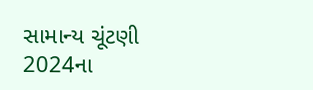સામાન્ય ચૂંટણી 2024ના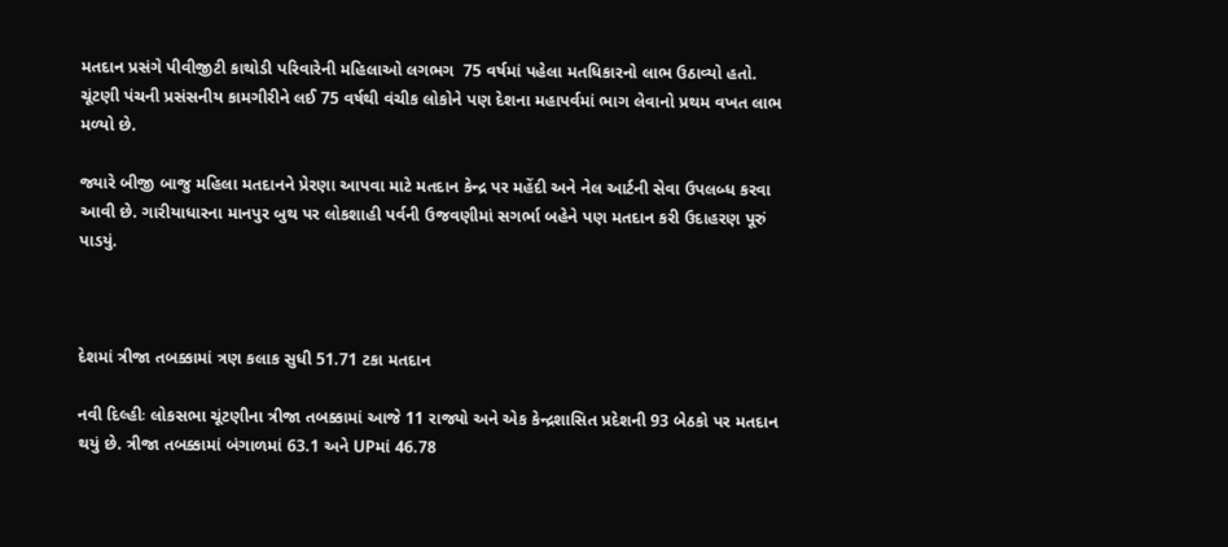મતદાન પ્રસંગે પીવીજીટી કાથોડી પરિવારેની મહિલાઓ લગભગ  75 વર્ષમાં પહેલા મતધિકારનો લાભ ઉઠાવ્યો હતો. ચૂંટણી પંચની પ્રસંસનીય કામગીરીને લઈ 75 વર્ષથી વંચીક લોકોને પણ દેશના મહાપર્વમાં ભાગ લેવાનો પ્રથમ વખત લાભ મળ્યો છે.

જ્યારે બીજી બાજુ મહિલા મતદાનને પ્રેરણા આપવા માટે મતદાન કેન્દ્ર પર મહેંદી અને નેલ આર્ટની સેવા ઉપલબ્ધ કરવા આવી છે. ગારીયાધારના માનપુર બુથ પર લોકશાહી પર્વની ઉજવણીમાં સગર્ભા બહેને પણ મતદાન કરી ઉદાહરણ પૂરું પાડયું.



દેશમાં ત્રીજા તબક્કામાં ત્રણ કલાક સુધી 51.71 ટકા મતદાન

નવી દિલ્હીઃ લોકસભા ચૂંટણીના ત્રીજા તબક્કામાં આજે 11 રાજ્યો અને એક કેન્દ્રશાસિત પ્રદેશની 93 બેઠકો પર મતદાન થયું છે. ત્રીજા તબક્કામાં બંગાળમાં 63.1 અને UPમાં 46.78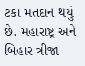ટકા મતદાન થયું છે. મહારાષ્ટ્ર અને બિહાર ત્રીજા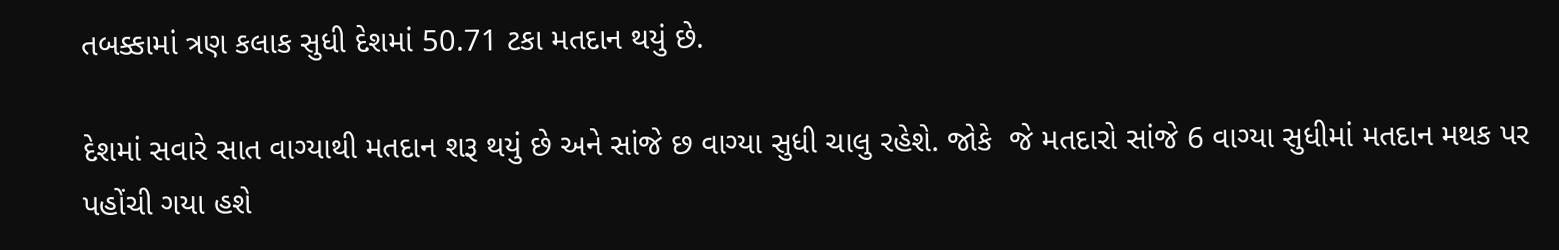તબક્કામાં ત્રણ કલાક સુધી દેશમાં 50.71 ટકા મતદાન થયું છે.

દેશમાં સવારે સાત વાગ્યાથી મતદાન શરૂ થયું છે અને સાંજે છ વાગ્યા સુધી ચાલુ રહેશે. જોકે  જે મતદારો સાંજે 6 વાગ્યા સુધીમાં મતદાન મથક પર પહોંચી ગયા હશે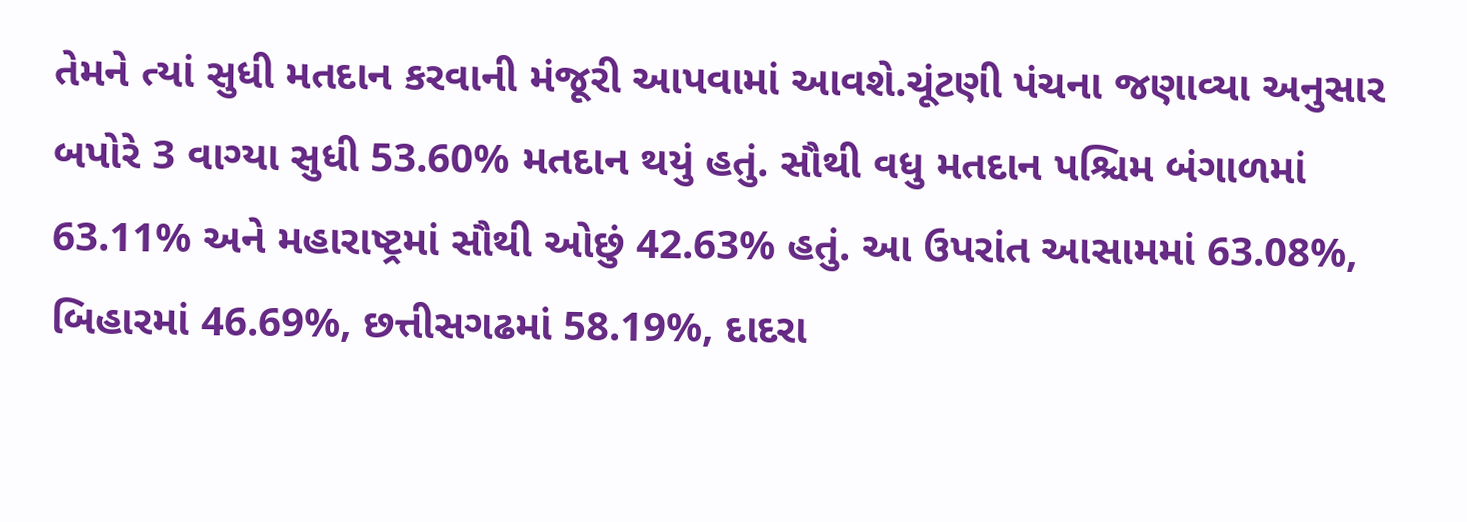તેમને ત્યાં સુધી મતદાન કરવાની મંજૂરી આપવામાં આવશે.ચૂંટણી પંચના જણાવ્યા અનુસાર બપોરે 3 વાગ્યા સુધી 53.60% મતદાન થયું હતું. સૌથી વધુ મતદાન પશ્ચિમ બંગાળમાં 63.11% અને મહારાષ્ટ્રમાં સૌથી ઓછું 42.63% હતું. આ ઉપરાંત આસામમાં 63.08%, બિહારમાં 46.69%, છત્તીસગઢમાં 58.19%, દાદરા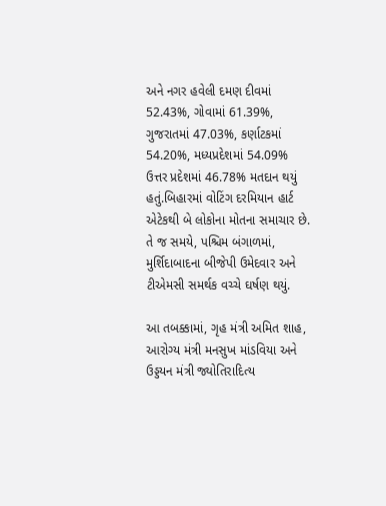અને નગર હવેલી દમણ દીવમાં 52.43%, ગોવામાં 61.39%, ગુજરાતમાં 47.03%, કર્ણાટકમાં 54.20%, મધ્યપ્રદેશમાં 54.09% ઉત્તર પ્રદેશમાં 46.78% મતદાન થયું હતું.બિહારમાં વોટિંગ દરમિયાન હાર્ટ એટેકથી બે લોકોના મોતના સમાચાર છે. તે જ સમયે, પશ્ચિમ બંગાળમાં, મુર્શિદાબાદના બીજેપી ઉમેદવાર અને ટીએમસી સમર્થક વચ્ચે ઘર્ષણ થયું.

આ તબક્કામાં, ગૃહ મંત્રી અમિત શાહ, આરોગ્ય મંત્રી મનસુખ માંડવિયા અને ઉડ્ડયન મંત્રી જ્યોતિરાદિત્ય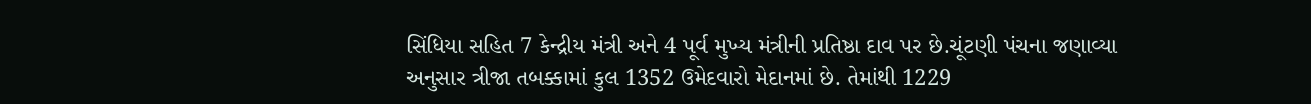સિંધિયા સહિત 7 કેન્દ્રીય મંત્રી અને 4 પૂર્વ મુખ્ય મંત્રીની પ્રતિષ્ઠા દાવ પર છે.ચૂંટણી પંચના જણાવ્યા અનુસાર ત્રીજા તબક્કામાં કુલ 1352 ઉમેદવારો મેદાનમાં છે. તેમાંથી 1229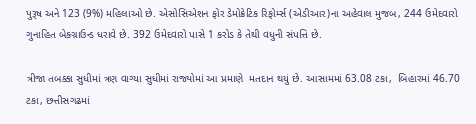પુરૂષ અને 123 (9%) મહિલાઓ છે. એસોસિએશન ફોર ડેમોક્રેટિક રિફોર્મ્સ (એડીઆર)ના અહેવાલ મુજબ, 244 ઉમેદવારો ગુનાહિત બેકગ્રાઉન્ડ ધરાવે છે. 392 ઉમેદવારો પાસે 1 કરોડ કે તેથી વધુની સંપત્તિ છે.

ત્રીજા તબક્કા સુધીમાં ત્રણ વાગ્યા સુધીમાં રાજ્યોમાં આ પ્રમાણે  મતદાન થયું છે. આસામમાં 63.08 ટકા,  બિહારમાં 46.70 ટકા, છત્તીસગઢમાં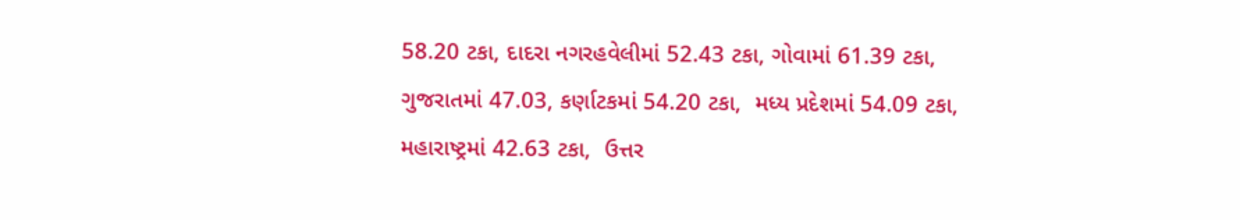58.20 ટકા, દાદરા નગરહવેલીમાં 52.43 ટકા, ગોવામાં 61.39 ટકા,  ગુજરાતમાં 47.03, કર્ણાટકમાં 54.20 ટકા,  મધ્ય પ્રદેશમાં 54.09 ટકા, મહારાષ્ટ્રમાં 42.63 ટકા,  ઉત્તર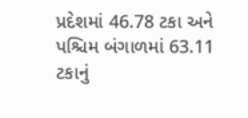પ્રદેશમાં 46.78 ટકા અને  પશ્ચિમ બંગાળમાં 63.11 ટકાનું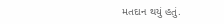મતદાન થયું હતું.